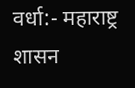वर्धा:- महाराष्ट्र शासन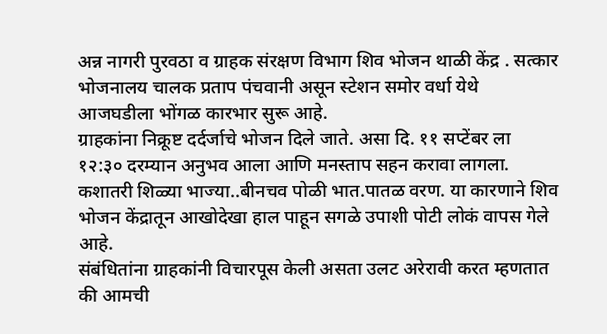अन्न नागरी पुरवठा व ग्राहक संरक्षण विभाग शिव भोजन थाळी केंद्र . सत्कार भोजनालय चालक प्रताप पंचवानी असून स्टेशन समोर वर्धा येथे आजघडीला भोंगळ कारभार सुरू आहे.
ग्राहकांना निक्रूष्ट दर्दर्जाचे भोजन दिले जाते. असा दि. ११ सप्टेंबर ला १२:३० दरम्यान अनुभव आला आणि मनस्ताप सहन करावा लागला. कशातरी शिळ्या भाज्या..बीनचव पोळी भात.पातळ वरण. या कारणाने शिव भोजन केंद्रातून आखोदेखा हाल पाहून सगळे उपाशी पोटी लोकं वापस गेले आहे.
संबंधितांना ग्राहकांनी विचारपूस केली असता उलट अरेरावी करत म्हणतात की आमची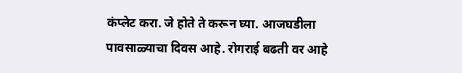कंप्लेट करा. जे होते ते करून घ्या. आजघडीला पावसाळ्याचा दिवस आहे. रोगराई बढती वर आहे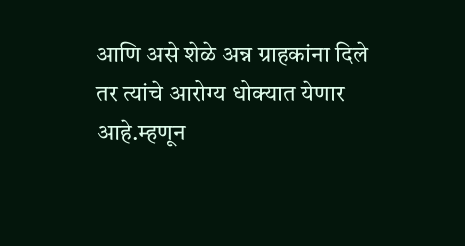आणि असे शेळे अन्न ग्राहकांना दिले तर त्यांचे आरोग्य धोक्यात येणार आहे.म्हणून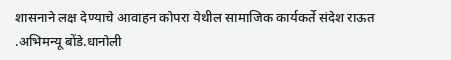शासनाने लक्ष देण्याचे आवाहन कोपरा येथील सामाजिक कार्यकर्ते संदेश राऊत .अभिमन्यू बोंडे.धानोली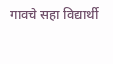गावचे सहा विद्यार्थी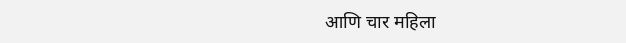आणि चार महिला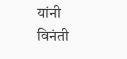यांनी विनंती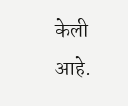केली आहे.